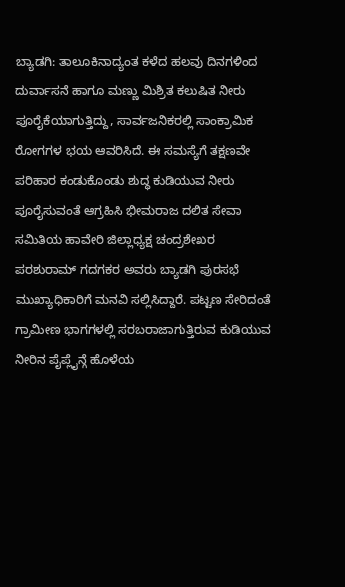ಬ್ಯಾಡಗಿ: ತಾಲೂಕಿನಾದ್ಯಂತ ಕಳೆದ ಹಲವು ದಿನಗಳಿಂದ ದುರ್ವಾಸನೆ ಹಾಗೂ ಮಣ್ಣು ಮಿಶ್ರಿತ ಕಲುಷಿತ ನೀರು ಪೂರೈಕೆಯಾಗುತ್ತಿದ್ದು, ಸಾರ್ವಜನಿಕರಲ್ಲಿ ಸಾಂಕ್ರಾಮಿಕ ರೋಗಗಳ ಭಯ ಆವರಿಸಿದೆ. ಈ ಸಮಸ್ಯೆಗೆ ತಕ್ಷಣವೇ ಪರಿಹಾರ ಕಂಡುಕೊಂಡು ಶುದ್ಧ ಕುಡಿಯುವ ನೀರು ಪೂರೈಸುವಂತೆ ಆಗ್ರಹಿಸಿ ಭೀಮರಾಜ ದಲಿತ ಸೇವಾ ಸಮಿತಿಯ ಹಾವೇರಿ ಜಿಲ್ಲಾಧ್ಯಕ್ಷ ಚಂದ್ರಶೇಖರ ಪರಶುರಾಮ್ ಗದಗಕರ ಅವರು ಬ್ಯಾಡಗಿ ಪುರಸಭೆ ಮುಖ್ಯಾಧಿಕಾರಿಗೆ ಮನವಿ ಸಲ್ಲಿಸಿದ್ದಾರೆ. ಪಟ್ಟಣ ಸೇರಿದಂತೆ ಗ್ರಾಮೀಣ ಭಾಗಗಳಲ್ಲಿ ಸರಬರಾಜಾಗುತ್ತಿರುವ ಕುಡಿಯುವ ನೀರಿನ ಪೈಪ್ಲೈನ್ಗೆ ಹೊಳೆಯ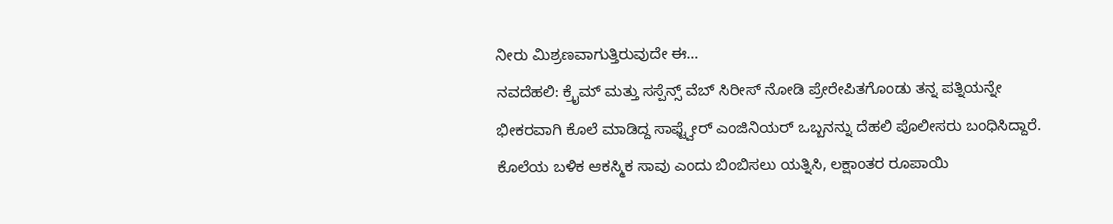ನೀರು ಮಿಶ್ರಣವಾಗುತ್ತಿರುವುದೇ ಈ…
ನವದೆಹಲಿ: ಕ್ರೈಮ್ ಮತ್ತು ಸಸ್ಪೆನ್ಸ್ ವೆಬ್ ಸಿರೀಸ್ ನೋಡಿ ಪ್ರೇರೇಪಿತಗೊಂಡು ತನ್ನ ಪತ್ನಿಯನ್ನೇ ಭೀಕರವಾಗಿ ಕೊಲೆ ಮಾಡಿದ್ದ ಸಾಫ್ಟ್ವೇರ್ ಎಂಜಿನಿಯರ್ ಒಬ್ಬನನ್ನು ದೆಹಲಿ ಪೊಲೀಸರು ಬಂಧಿಸಿದ್ದಾರೆ. ಕೊಲೆಯ ಬಳಿಕ ಆಕಸ್ಮಿಕ ಸಾವು ಎಂದು ಬಿಂಬಿಸಲು ಯತ್ನಿಸಿ, ಲಕ್ಷಾಂತರ ರೂಪಾಯಿ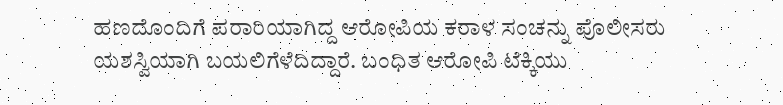ಹಣದೊಂದಿಗೆ ಪರಾರಿಯಾಗಿದ್ದ ಆರೋಪಿಯ ಕರಾಳ ಸಂಚನ್ನು ಪೊಲೀಸರು ಯಶಸ್ವಿಯಾಗಿ ಬಯಲಿಗೆಳೆದಿದ್ದಾರೆ. ಬಂಧಿತ ಆರೋಪಿ ಟೆಕ್ಕಿಯು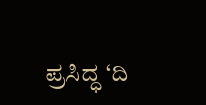ಪ್ರಸಿದ್ಧ ‘ದಿ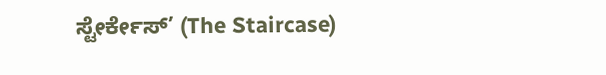ಸ್ಟೇರ್ಕೇಸ್’ (The Staircase)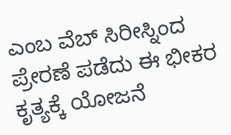ಎಂಬ ವೆಬ್ ಸಿರೀಸ್ನಿಂದ ಪ್ರೇರಣೆ ಪಡೆದು ಈ ಭೀಕರ ಕೃತ್ಯಕ್ಕೆ ಯೋಜನೆ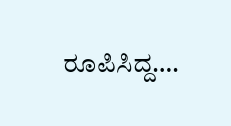ರೂಪಿಸಿದ್ದ….